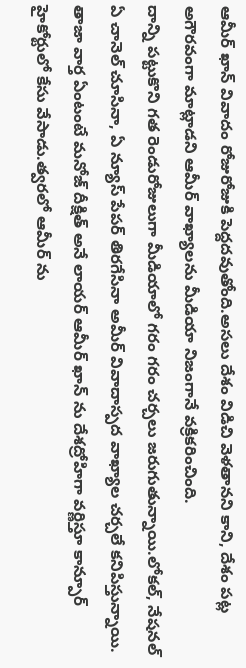ఆమీర్ ఖాన్ వివాదం రోజురోజుకి పెద్దదవుతోంది.అసలు దేశం విడిచి వెళతానని కాని, దేశం పట్ల అగౌరవంగా మాట్లాడని ఆమీర్ వాఖ్యాలను మీడియా నిజంగానే వక్రికరించింది.
దాన్ని పట్టుకొని గత రెండురోజులుగా మీడియాలో గరం గరం చర్చలు జరుగుతున్నాయి.లోకల్, నేషనల్ ఏ చానెల్ చూసినా, ఏ న్యూస్ పేపర్ తిరగేసినా అమీర్ వివాదాస్పద వాఖ్యాల చర్చలే కనిపిస్తున్నాయి.
తాజా వార్త ఏంటంటే మనోజ్ దీక్షిత్ అనే లాయర్ ఆమీర్ ఖాన్ ను దేశద్రోహిగా వర్ణిస్తూ కాన్పూర్ హైకోర్టులో కేసు వేసాడు.త్వరలో ఆమీర్ ను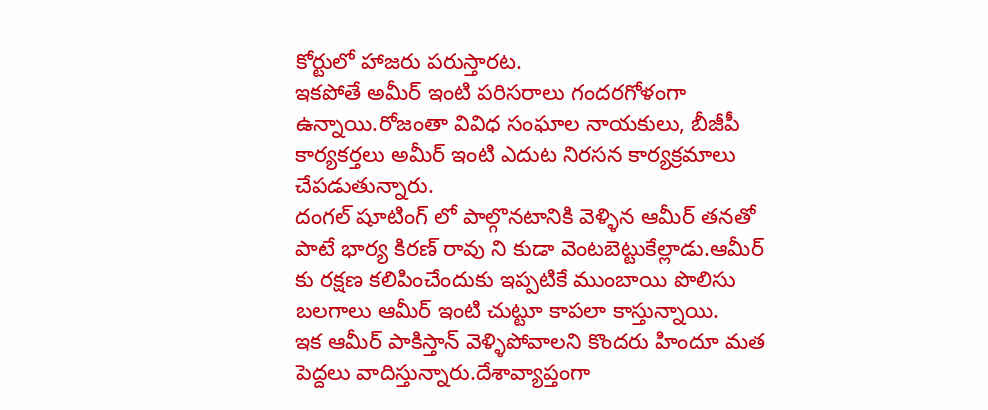కోర్టులో హాజరు పరుస్తారట.
ఇకపోతే అమీర్ ఇంటి పరిసరాలు గందరగోళంగా ఉన్నాయి.రోజంతా వివిధ సంఘాల నాయకులు, బీజీపీ కార్యకర్తలు అమీర్ ఇంటి ఎదుట నిరసన కార్యక్రమాలు చేపడుతున్నారు.
దంగల్ షూటింగ్ లో పాల్గొనటానికి వెళ్ళిన ఆమీర్ తనతో పాటే భార్య కిరణ్ రావు ని కుడా వెంటబెట్టుకేల్లాడు.ఆమీర్ కు రక్షణ కలిపించేందుకు ఇప్పటికే ముంబాయి పొలిసు బలగాలు ఆమీర్ ఇంటి చుట్టూ కాపలా కాస్తున్నాయి.
ఇక ఆమీర్ పాకిస్తాన్ వెళ్ళిపోవాలని కొందరు హిందూ మత పెద్దలు వాదిస్తున్నారు.దేశావ్యాప్తంగా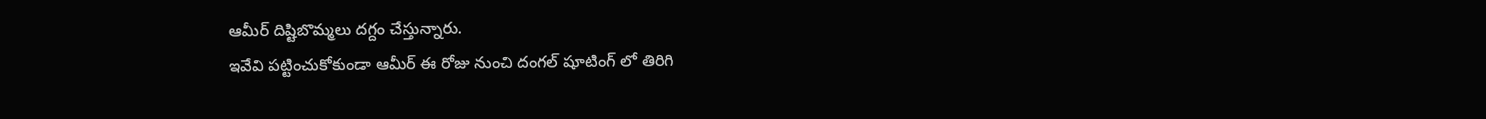ఆమీర్ దిష్టిబొమ్మలు దగ్దం చేస్తున్నారు.
ఇవేవి పట్టించుకోకుండా ఆమీర్ ఈ రోజు నుంచి దంగల్ షూటింగ్ లో తిరిగి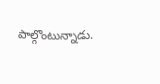పాల్గొంటున్నాడు.